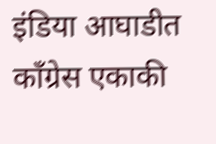इंडिया आघाडीत कॉंग्रेस एकाकी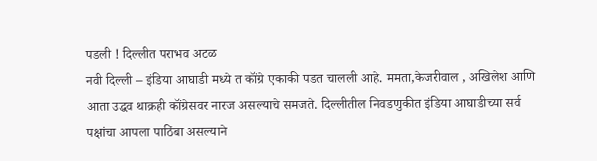पडली ! दिल्लीत पराभव अटळ
नवी दिल्ली – इंडिया आघाडी मध्ये त कॉंग्रे एकाकी पडत चालली आहे. ममता,केजरीवाल , अखिलेश आणि आता उद्धव थाक्रही कॉंग्रेसवर नारज असल्याचे समजते. दिल्लीतील निवडणुकीत इंडिया आघाडीच्या सर्व पक्षांचा आपला पाठिंबा असल्याने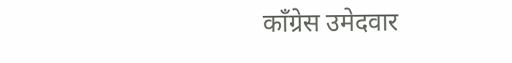कॉंग्रेस उमेदवार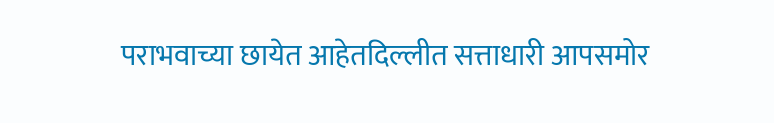पराभवाच्या छायेत आहेतदिल्लीत सत्ताधारी आपसमोर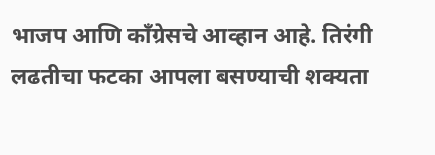भाजप आणि काँग्रेसचे आव्हान आहे. तिरंगी लढतीचा फटका आपला बसण्याची शक्यता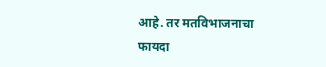आहे. तर मतविभाजनाचा फायदा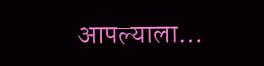आपल्याला…